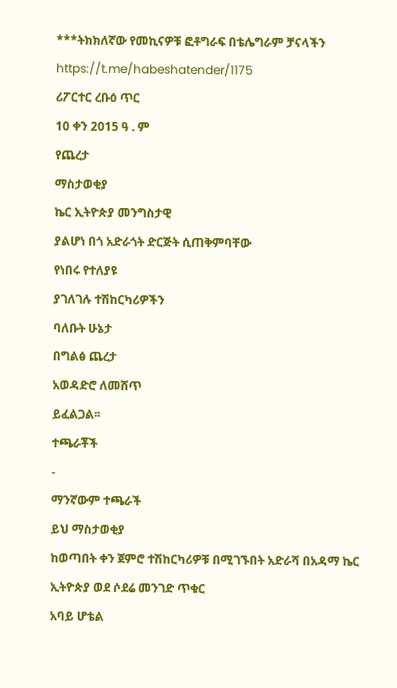***ትክክለኛው የመኪናዎቹ ፎቶግራፍ በቴሌግራም ቻናላችን
https://t.me/habeshatender/1175
ሪፖርተር ረቡዕ ጥር
10 ቀን 2015 ዓ . ም
የጨረታ
ማስታወቂያ
ኬር ኢትዮጵያ መንግስታዊ
ያልሆነ በጎ አድራጎት ድርጅት ሲጠቅምባቸው
የነበሩ የተለያዩ
ያገለገሉ ተሽከርካሪዎችን
ባለቡት ሁኔታ
በግልፅ ጨረታ
አወዳድሮ ለመሸጥ
ይፈልጋል፡፡
ተጫራቾች
-
ማንኛውም ተጫራች
ይህ ማስታወቂያ
ከወጣበት ቀን ጀምሮ ተሽከርካሪዎቹ በሚገኙበት አድራሻ በአዳማ ኬር
ኢትዮጵያ ወደ ሶደሬ መንገድ ጥቁር
አባይ ሆቴል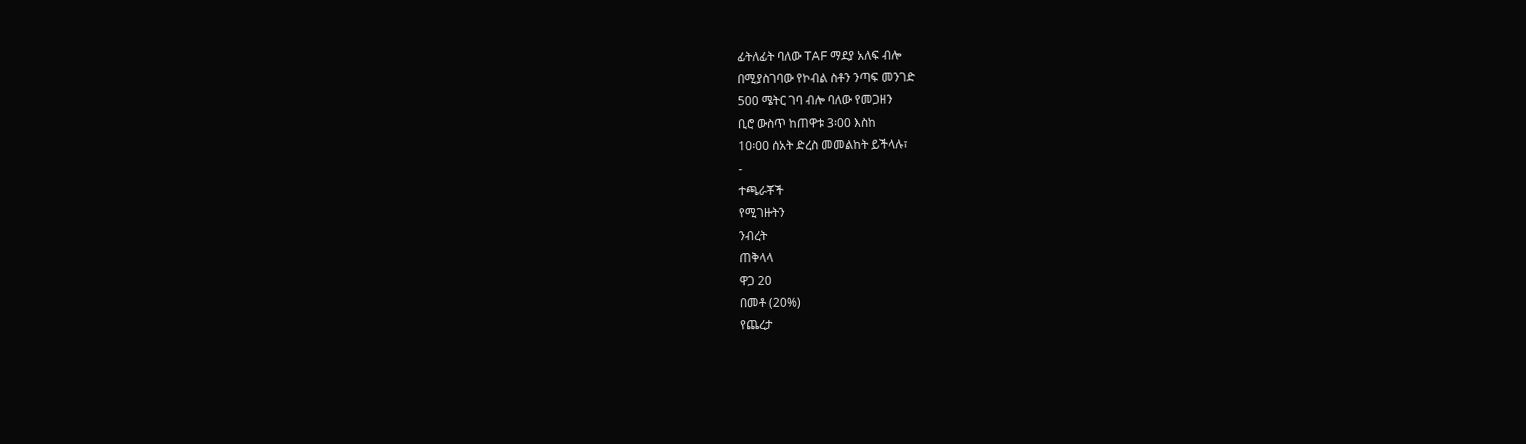ፊትለፊት ባለው TAF ማደያ አለፍ ብሎ
በሚያስገባው የኮብል ስቶን ንጣፍ መንገድ
500 ሜትር ገባ ብሎ ባለው የመጋዘን
ቢሮ ውስጥ ከጠዋቱ 3፡00 እስከ
10፡00 ሰአት ድረስ መመልከት ይችላሉ፣
-
ተጫራቾች
የሚገዙትን
ንብረት
ጠቅላላ
ዋጋ 20
በመቶ (20%)
የጨረታ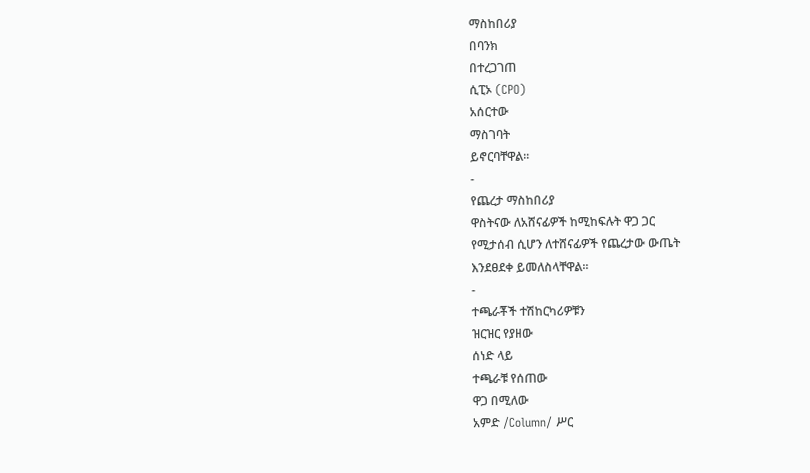ማስከበሪያ
በባንክ
በተረጋገጠ
ሲፒኦ (CPO)
አሰርተው
ማስገባት
ይኖርባቸዋል፡፡
-
የጨረታ ማስከበሪያ
ዋስትናው ለአሸናፊዎች ከሚከፍሉት ዋጋ ጋር
የሚታሰብ ሲሆን ለተሸናፊዎች የጨረታው ውጤት
እንደፀደቀ ይመለስላቸዋል፡፡
-
ተጫራቾች ተሽከርካሪዎቹን
ዝርዝር የያዘው
ሰነድ ላይ
ተጫራቹ የሰጠው
ዋጋ በሚለው
አምድ /Column/ ሥር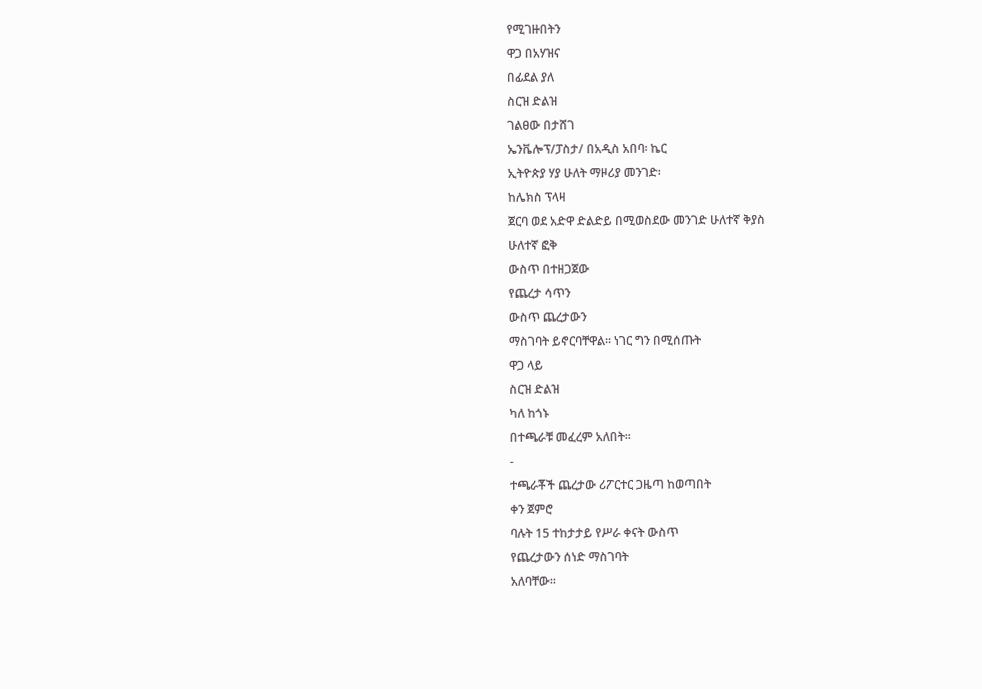የሚገዙበትን
ዋጋ በአሃዝና
በፊደል ያለ
ስርዝ ድልዝ
ገልፀው በታሸገ
ኤንቬሎፕ/ፓስታ/ በአዲስ አበባ፡ ኬር
ኢትዮጵያ ሃያ ሁለት ማዞሪያ መንገድ፡
ከሌክስ ፕላዛ
ጀርባ ወደ አድዋ ድልድይ በሚወስደው መንገድ ሁለተኛ ቅያስ
ሁለተኛ ፎቅ
ውስጥ በተዘጋጀው
የጨረታ ሳጥን
ውስጥ ጨረታውን
ማስገባት ይኖርባቸዋል፡፡ ነገር ግን በሚሰጡት
ዋጋ ላይ
ስርዝ ድልዝ
ካለ ከጎኑ
በተጫራቹ መፈረም አለበት፡፡
-
ተጫራቾች ጨረታው ሪፖርተር ጋዜጣ ከወጣበት
ቀን ጀምሮ
ባሉት 15 ተከታታይ የሥራ ቀናት ውስጥ
የጨረታውን ሰነድ ማስገባት
አለባቸው፡፡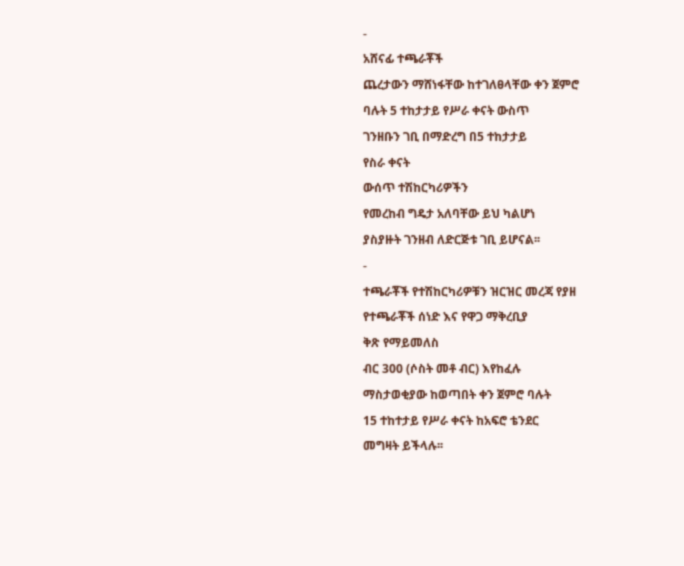-
አሸናፊ ተጫራቾች
ጨረታውን ማሸነፋቸው ከተገለፀላቸው ቀን ጀምሮ
ባሉት 5 ተከታታይ የሥራ ቀናት ውስጥ
ገንዘቡን ገቢ በማድረግ በ5 ተከታታይ
የስራ ቀናት
ውሰጥ ተሽከርካሪዎችን
የመረከብ ግዴታ አለባቸው ይህ ካልሆነ
ያስያዙት ገንዘብ ለድርጅቱ ገቢ ይሆናል፡፡
-
ተጫራቾች የተሽከርካሪዎቹን ዝርዝር መረጃ የያዘ
የተጫራቾች ሰነድ እና የዋጋ ማቅረቢያ
ቅጽ የማይመለስ
ብር 300 (ሶስት መቶ ብር) እየከፈሉ
ማስታወቂያው ከወጣበት ቀን ጀምሮ ባሉት
15 ተከተታይ የሥራ ቀናት ከአፍሮ ቴንደር
መግዛት ይችላሉ፡፡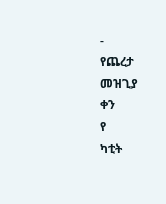-
የጨረታ
መዝጊያ
ቀን
የ
ካቲት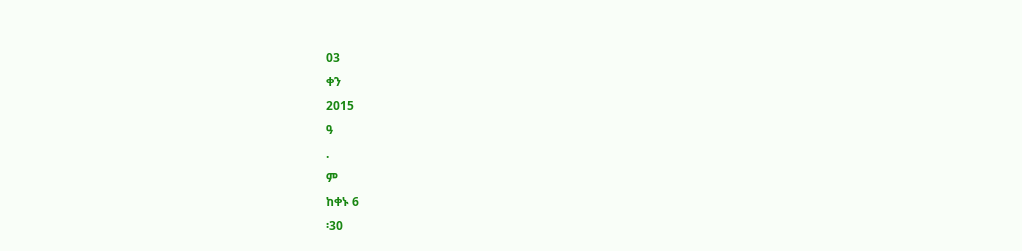03
ቀን
2015
ዓ
.
ም
ከቀኑ 6
፡30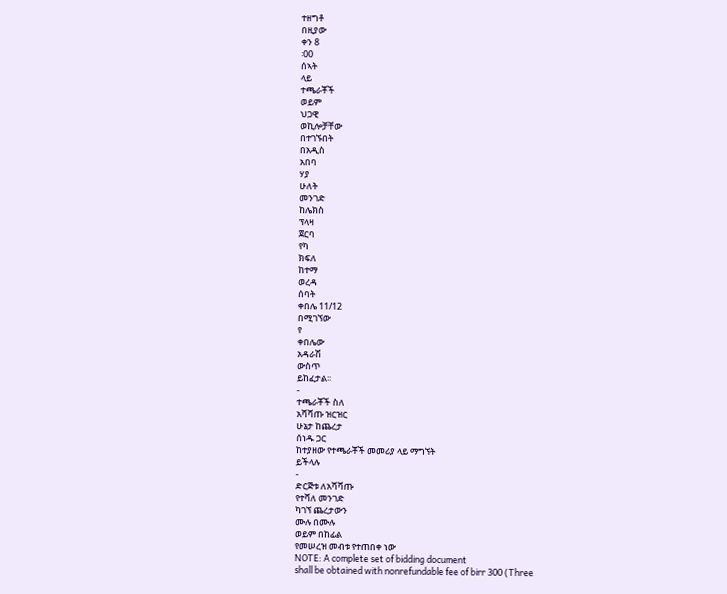ተዘግቶ
በዚያው
ቀን 8
፡00
ሰኣት
ላይ
ተጫራቾች
ወይም
ህጋዊ
ወኪሎቻቸው
በተገኙበት
በአዲስ
አበባ
ሃያ
ሁለት
መንገድ
ከሌክስ
ፕላዛ
ጀርባ
የካ
ክፍለ
ከተማ
ወረዳ
ሰባት
ቀበሌ 11/12
በሚገኘው
የ
ቀበሌው
አዳራሽ
ውስጥ
ይከፈታል፡፡
-
ተጫራቾች ስለ
አሻሻጡ ዝርዝር
ሁኔታ ከጨረታ
ሰነዱ ጋር
ከተያዘው የተጫራቾች መመሪያ ላይ ማግኘት
ይችላሉ
-
ድርጅቱ ለአሻሻጡ
የተሻለ መንገድ
ካገኘ ጨረታውን
ሙሉ በሙሉ
ወይም በከፊል
የመሠረዝ መብቱ የተጠበቀ ነው
NOTE: A complete set of bidding document
shall be obtained with nonrefundable fee of birr 300 (Three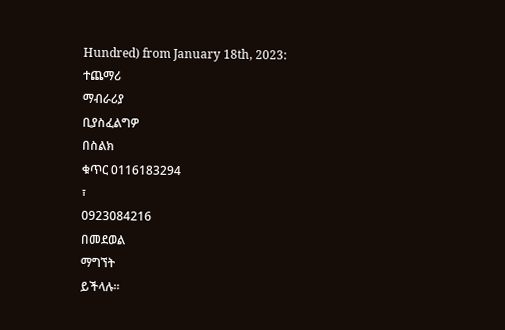Hundred) from January 18th, 2023:
ተጨማሪ
ማብራሪያ
ቢያስፈልግዎ
በስልክ
ቁጥር 0116183294
፣
0923084216
በመደወል
ማግኘት
ይችላሉ፡፡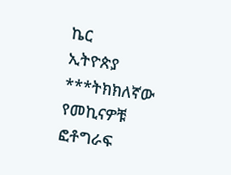ኬር
ኢትዮጵያ
***ትክክለኛው የመኪናዎቹ ፎቶግራፍ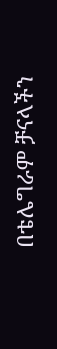በቴሌግራም ቻናላችን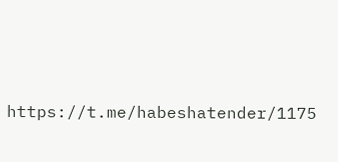https://t.me/habeshatender/1175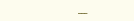___